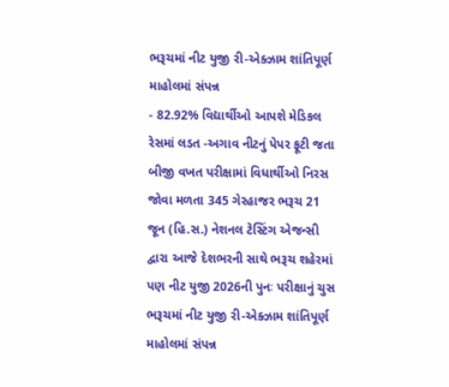ભરૂચમાં નીટ યુજી રી-એક્ઝામ શાંતિપૂર્ણ માહોલમાં સંપન્ન
- 82.92% વિદ્યાર્થીઓ આપશે મેડિકલ રેસમાં લડત -અગાવ નીટનું પેપર ફૂટી જતા બીજી વખત પરીક્ષામાં વિધાર્થીઓ નિરસ જોવા મળતા 345 ગેરહાજર ભરૂચ 21 જૂન (હિ.સ.) નેશનલ ટેસ્ટિંગ એજન્સી દ્વારા આજે દેશભરની સાથે ભરૂચ શહેરમાં પણ નીટ યુજી 2026ની પુનઃ પરીક્ષાનું ચુસ
ભરૂચમાં નીટ યુજી રી-એક્ઝામ શાંતિપૂર્ણ માહોલમાં સંપન્ન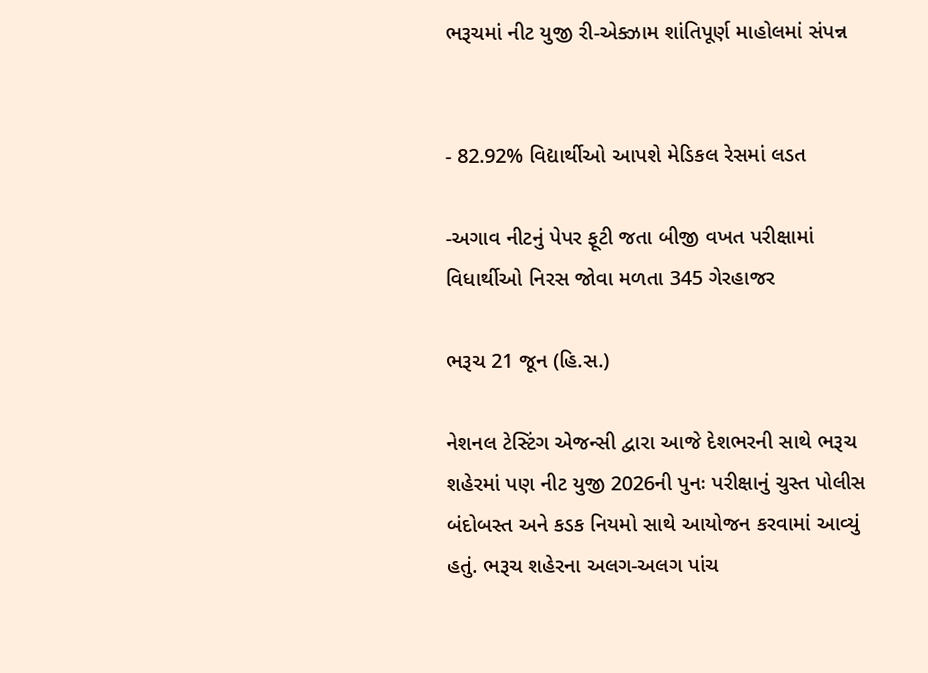ભરૂચમાં નીટ યુજી રી-એક્ઝામ શાંતિપૂર્ણ માહોલમાં સંપન્ન


- 82.92% વિદ્યાર્થીઓ આપશે મેડિકલ રેસમાં લડત

-અગાવ નીટનું પેપર ફૂટી જતા બીજી વખત પરીક્ષામાં વિધાર્થીઓ નિરસ જોવા મળતા 345 ગેરહાજર

ભરૂચ 21 જૂન (હિ.સ.)

નેશનલ ટેસ્ટિંગ એજન્સી દ્વારા આજે દેશભરની સાથે ભરૂચ શહેરમાં પણ નીટ યુજી 2026ની પુનઃ પરીક્ષાનું ચુસ્ત પોલીસ બંદોબસ્ત અને કડક નિયમો સાથે આયોજન કરવામાં આવ્યું હતું. ભરૂચ શહેરના અલગ-અલગ પાંચ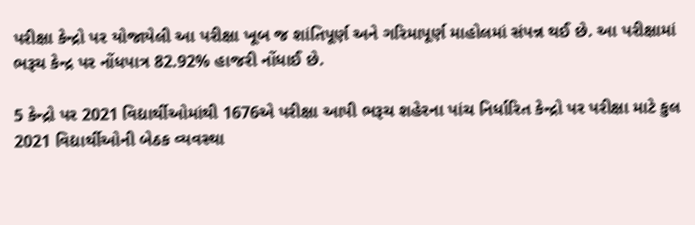પરીક્ષા કેન્દ્રો પર યોજાયેલી આ પરીક્ષા ખૂબ જ શાંતિપૂર્ણ અને ગરિમાપૂર્ણ માહોલમાં સંપન્ન થઈ છે. આ પરીક્ષામાં ભરૂચ કેન્દ્ર પર નોંધપાત્ર 82.92% હાજરી નોંધાઈ છે.

5 કેન્દ્રો પર 2021 વિદ્યાર્થીઓમાંથી 1676એ પરીક્ષા આપી ભરૂચ શહેરના પાંચ નિર્ધારિત કેન્દ્રો પર પરીક્ષા માટે કુલ 2021 વિદ્યાર્થીઓની બેઠક વ્યવસ્થા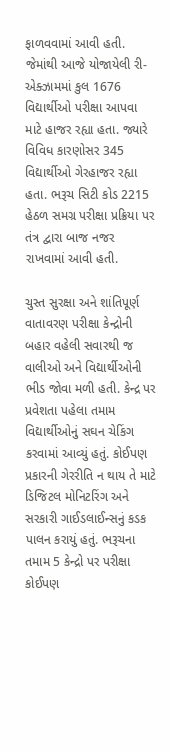ફાળવવામાં આવી હતી. જેમાંથી આજે યોજાયેલી રી-એક્ઝામમાં કુલ 1676 વિદ્યાર્થીઓ પરીક્ષા આપવા માટે હાજર રહ્યા હતા. જ્યારે વિવિધ કારણોસર 345 વિદ્યાર્થીઓ ગેરહાજર રહ્યા હતા. ભરૂચ સિટી કોડ 2215 હેઠળ સમગ્ર પરીક્ષા પ્રક્રિયા પર તંત્ર દ્વારા બાજ નજર રાખવામાં આવી હતી.

ચુસ્ત સુરક્ષા અને શાંતિપૂર્ણ વાતાવરણ પરીક્ષા કેન્દ્રોની બહાર વહેલી સવારથી જ વાલીઓ અને વિદ્યાર્થીઓની ભીડ જોવા મળી હતી. કેન્દ્ર પર પ્રવેશતા પહેલા તમામ વિદ્યાર્થીઓનું સઘન ચેકિંગ કરવામાં આવ્યું હતું. કોઈપણ પ્રકારની ગેરરીતિ ન થાય તે માટે ડિજિટલ મોનિટરિંગ અને સરકારી ગાઈડલાઈન્સનું કડક પાલન કરાયું હતું. ભરૂચના તમામ 5 કેન્દ્રો પર પરીક્ષા કોઈપણ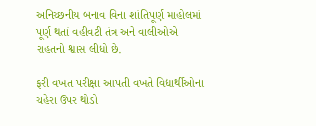અનિચ્છનીય બનાવ વિના શાંતિપૂર્ણ માહોલમાં પૂર્ણ થતાં વહીવટી તંત્ર અને વાલીઓએ રાહતનો શ્વાસ લીધો છે.

ફરી વખત પરીક્ષા આપતી વખતે વિદ્યાર્થીઓના ચહેરા ઉપર થોડો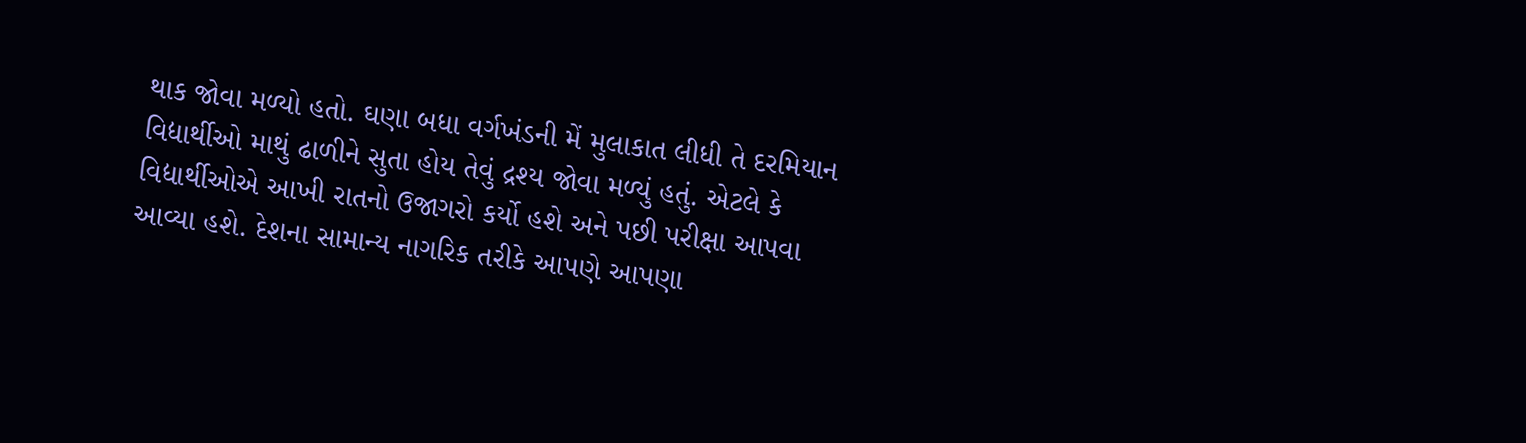થાક જોવા મળ્યો હતો. ઘણા બધા વર્ગખંડની મેં મુલાકાત લીધી તે દરમિયાન વિદ્યાર્થીઓ માથું ઢાળીને સુતા હોય તેવું દ્રશ્ય જોવા મળ્યું હતું. એટલે કે વિદ્યાર્થીઓએ આખી રાતનો ઉજાગરો કર્યો હશે અને પછી પરીક્ષા આપવા આવ્યા હશે. દેશના સામાન્ય નાગરિક તરીકે આપણે આપણા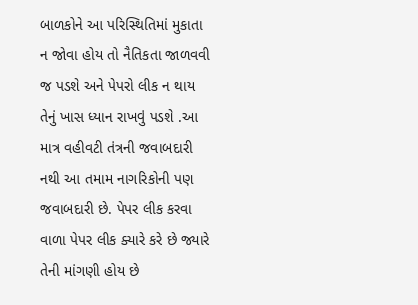બાળકોને આ પરિસ્થિતિમાં મુકાતા ન જોવા હોય તો નૈતિકતા જાળવવી જ પડશે અને પેપરો લીક ન થાય તેનું ખાસ ધ્યાન રાખવું પડશે .આ માત્ર વહીવટી તંત્રની જવાબદારી નથી આ તમામ નાગરિકોની પણ જવાબદારી છે. પેપર લીક કરવા વાળા પેપર લીક ક્યારે કરે છે જ્યારે તેની માંગણી હોય છે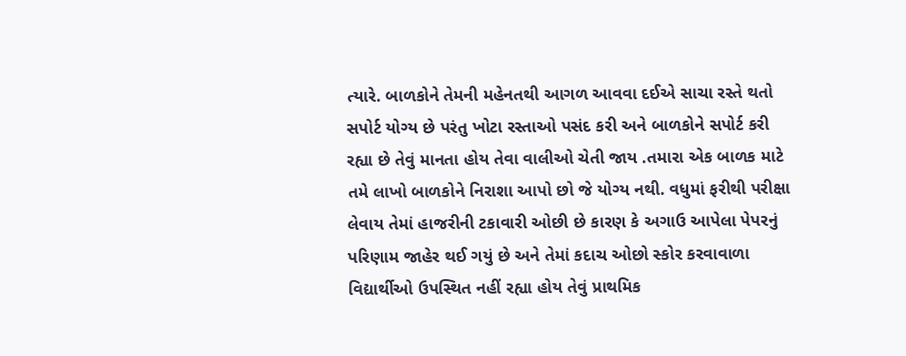ત્યારે. બાળકોને તેમની મહેનતથી આગળ આવવા દઈએ સાચા રસ્તે થતો સપોર્ટ યોગ્ય છે પરંતુ ખોટા રસ્તાઓ પસંદ કરી અને બાળકોને સપોર્ટ કરી રહ્યા છે તેવું માનતા હોય તેવા વાલીઓ ચેતી જાય .તમારા એક બાળક માટે તમે લાખો બાળકોને નિરાશા આપો છો જે યોગ્ય નથી. વધુમાં ફરીથી પરીક્ષા લેવાય તેમાં હાજરીની ટકાવારી ઓછી છે કારણ કે અગાઉ આપેલા પેપરનું પરિણામ જાહેર થઈ ગયું છે અને તેમાં કદાચ ઓછો સ્કોર કરવાવાળા વિદ્યાર્થીઓ ઉપસ્થિત નહીં રહ્યા હોય તેવું પ્રાથમિક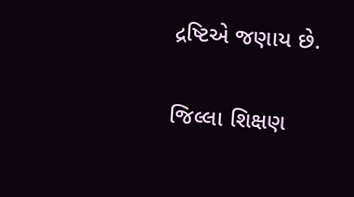દ્રષ્ટિએ જણાય છે.

જિલ્લા શિક્ષણ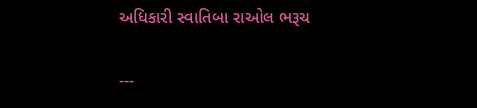અધિકારી સ્વાતિબા રાઓલ ભરૂચ

---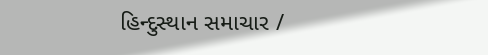હિન્દુસ્થાન સમાચાર /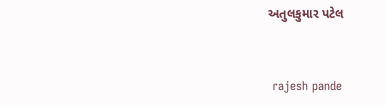અતુલકુમાર પટેલ


 rajesh pande